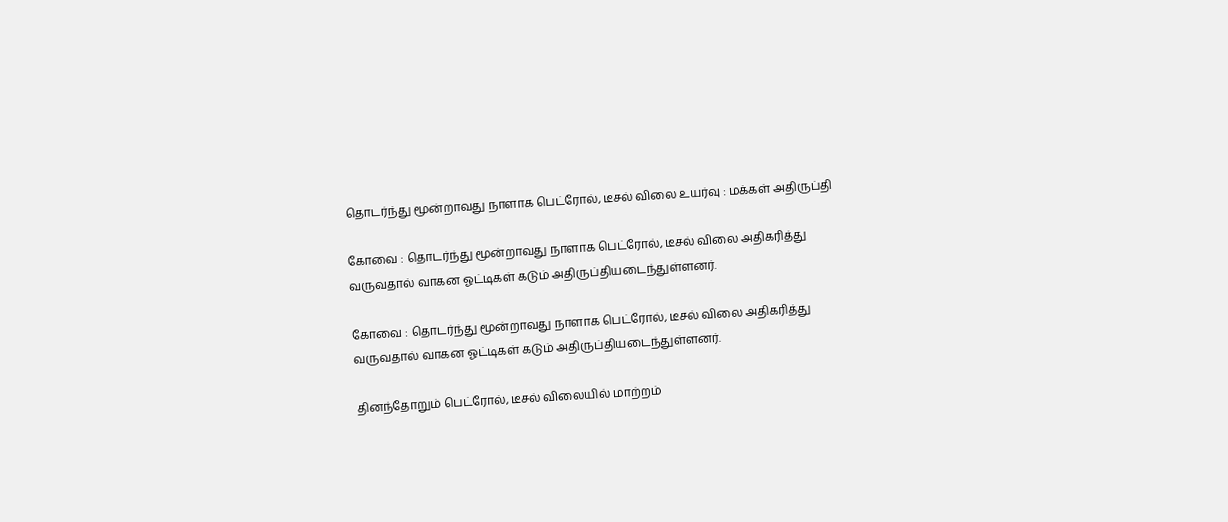தொடர்ந்து மூன்றாவது நாளாக பெட்ரோல், டீசல் விலை உயர்வு : மக்கள் அதிருப்தி

கோவை : தொடர்ந்து மூன்றாவது நாளாக பெட்ரோல், டீசல் விலை அதிகரித்து வருவதால் வாகன ஓட்டிகள் கடும் அதிருப்தியடைந்துள்ளனர்.

கோவை : தொடர்ந்து மூன்றாவது நாளாக பெட்ரோல், டீசல் விலை அதிகரித்து வருவதால் வாகன ஓட்டிகள் கடும் அதிருப்தியடைந்துள்ளனர்.

தினந்தோறும் பெட்ரோல், டீசல் விலையில் மாற்றம்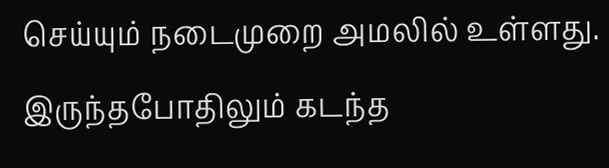செய்யும் நடைமுறை அமலில் உள்ளது. இருந்தபோதிலும் கடந்த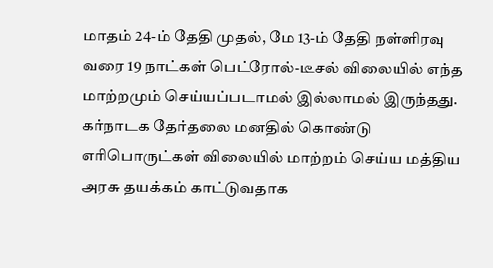மாதம் 24-ம் தேதி முதல், மே 13-ம் தேதி நள்ளிரவு வரை 19 நாட்கள் பெட்ரோல்-டீசல் விலையில் எந்த மாற்றமும் செய்யப்படாமல் இல்லாமல் இருந்தது. கர்நாடக தேர்தலை மனதில் கொண்டு எரிபொருட்கள் விலையில் மாற்றம் செய்ய மத்திய அரசு தயக்கம் காட்டுவதாக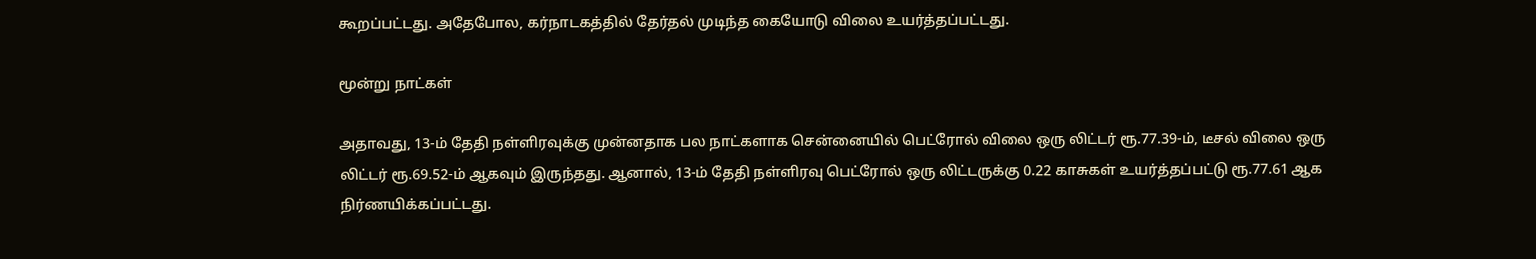கூறப்பட்டது. அதேபோல, கர்நாடகத்தில் தேர்தல் முடிந்த கையோடு விலை உயர்த்தப்பட்டது.

மூன்று நாட்கள்

அதாவது, 13-ம் தேதி நள்ளிரவுக்கு முன்னதாக பல நாட்களாக சென்னையில் பெட்ரோல் விலை ஒரு லிட்டர் ரூ.77.39-ம், டீசல் விலை ஒரு லிட்டர் ரூ.69.52-ம் ஆகவும் இருந்தது. ஆனால், 13-ம் தேதி நள்ளிரவு பெட்ரோல் ஒரு லிட்டருக்கு 0.22 காசுகள் உயர்த்தப்பட்டு ரூ.77.61 ஆக நிர்ணயிக்கப்பட்டது.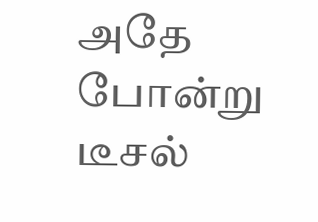அதே போன்று டீசல்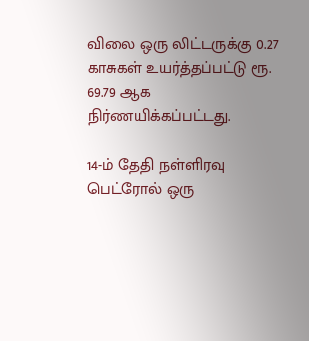விலை ஒரு லிட்டருக்கு 0.27 காசுகள் உயர்த்தப்பட்டு ரூ. 69.79 ஆக நிர்ணயிக்கப்பட்டது.

14-ம் தேதி நள்ளிரவு பெட்ரோல் ஒரு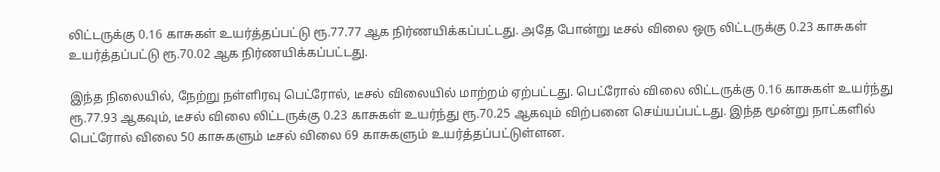லிட்டருக்கு 0.16 காசுகள் உயர்த்தப்பட்டு ரூ.77.77 ஆக நிர்ணயிக்கப்பட்டது. அதே போன்று டீசல் விலை ஒரு லிட்டருக்கு 0.23 காசுகள் உயர்த்தப்பட்டு ரூ.70.02 ஆக நிர்ணயிக்கப்பட்டது.

இந்த நிலையில், நேற்று நள்ளிரவு பெட்ரோல், டீசல் விலையில் மாற்றம் ஏற்பட்டது. பெட்ரோல் விலை லிட்டருக்கு 0.16 காசுகள் உயர்ந்து ரூ.77.93 ஆகவும், டீசல் விலை லிட்டருக்கு 0.23 காசுகள் உயர்ந்து ரூ.70.25 ஆகவும் விற்பனை செய்யப்பட்டது. இந்த மூன்று நாட்களில் பெட்ரோல் விலை 50 காசுகளும் டீசல் விலை 69 காசுகளும் உயர்த்தப்பட்டுள்ளன.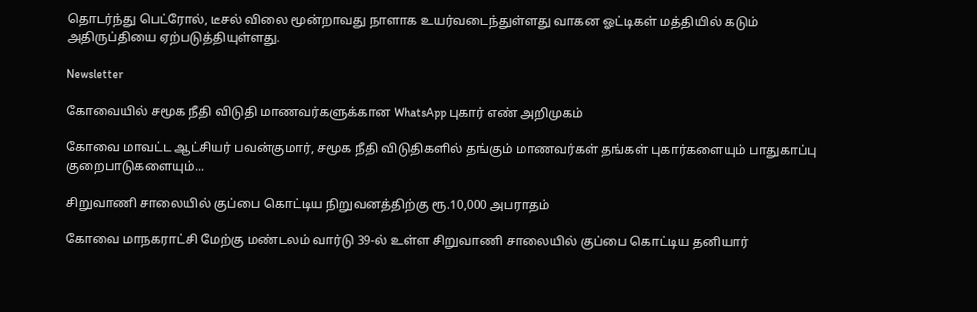தொடர்ந்து பெட்ரோல், டீசல் விலை மூன்றாவது நாளாக உயர்வடைந்துள்ளது வாகன ஓட்டிகள் மத்தியில் கடும் அதிருப்தியை ஏற்படுத்தியுள்ளது.

Newsletter

கோவையில் சமூக நீதி விடுதி மாணவர்களுக்கான WhatsApp புகார் எண் அறிமுகம்

கோவை மாவட்ட ஆட்சியர் பவன்குமார், சமூக நீதி விடுதிகளில் தங்கும் மாணவர்கள் தங்கள் புகார்களையும் பாதுகாப்பு குறைபாடுகளையும்...

சிறுவாணி சாலையில் குப்பை கொட்டிய நிறுவனத்திற்கு ரூ.10,000 அபராதம்

கோவை மாநகராட்சி மேற்கு மண்டலம் வார்டு 39-ல் உள்ள சிறுவாணி சாலையில் குப்பை கொட்டிய தனியார்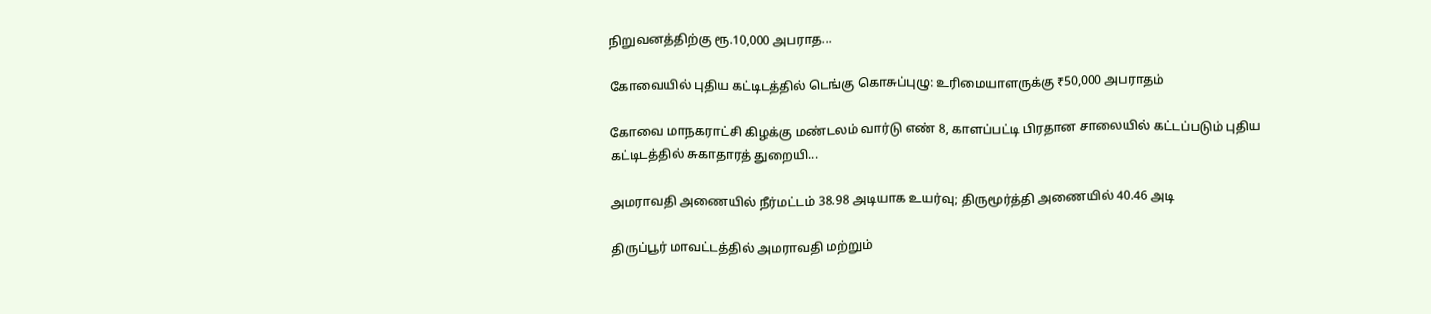நிறுவனத்திற்கு ரூ.10,000 அபராத...

கோவையில் புதிய கட்டிடத்தில் டெங்கு கொசுப்புழு: உரிமையாளருக்கு ₹50,000 அபராதம்

கோவை மாநகராட்சி கிழக்கு மண்டலம் வார்டு எண் 8, காளப்பட்டி பிரதான சாலையில் கட்டப்படும் புதிய கட்டிடத்தில் சுகாதாரத் துறையி...

அமராவதி அணையில் நீர்மட்டம் 38.98 அடியாக உயர்வு; திருமூர்த்தி அணையில் 40.46 அடி

திருப்பூர் மாவட்டத்தில் அமராவதி மற்றும்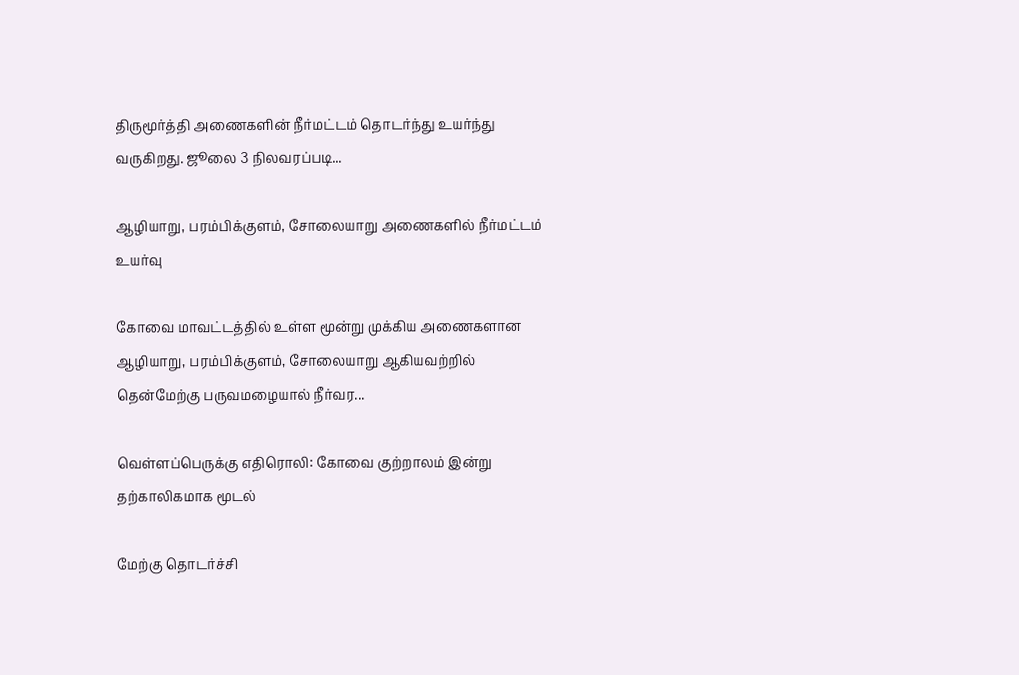திருமூர்த்தி அணைகளின் நீர்மட்டம் தொடர்ந்து உயர்ந்து வருகிறது. ஜூலை 3 நிலவரப்படி...

ஆழியாறு, பரம்பிக்குளம், சோலையாறு அணைகளில் நீர்மட்டம் உயர்வு

கோவை மாவட்டத்தில் உள்ள மூன்று முக்கிய அணைகளான ஆழியாறு, பரம்பிக்குளம், சோலையாறு ஆகியவற்றில் தென்மேற்கு பருவமழையால் நீர்வர...

வெள்ளப்பெருக்கு எதிரொலி: கோவை குற்றாலம் இன்று தற்காலிகமாக மூடல்

மேற்கு தொடர்ச்சி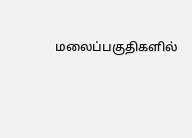மலைப்பகுதிகளில்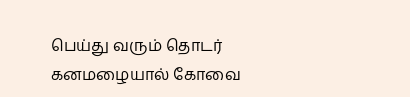பெய்து வரும் தொடர் கனமழையால் கோவை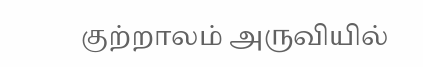குற்றாலம் அருவியில்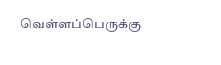வெள்ளப்பெருக்கு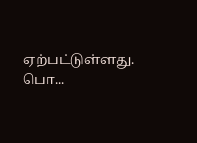ஏற்பட்டுள்ளது. பொ...